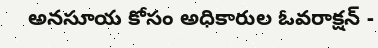అనసూయ కోసం అధికారుల ఓవరాక్షన్ -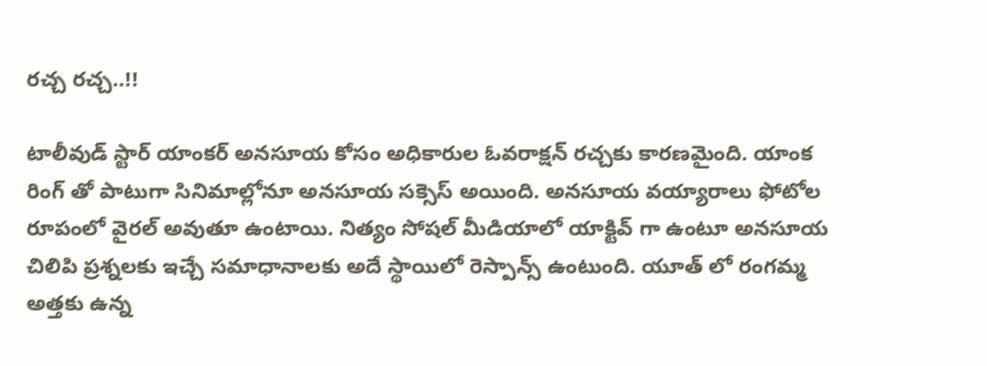రచ్చ రచ్చ..!!

టాలీవుడ్ స్టార్ యాంకర్ అనసూయ కోసం అధికారుల ఓవరాక్షన్ రచ్చకు కారణమైంది. యాంక రింగ్ తో పాటుగా సినిమాల్లోనూ అనసూయ సక్సెస్ అయింది. అనసూయ వయ్యారాలు ఫోటోల రూపంలో వైరల్ అవుతూ ఉంటాయి. నిత్యం సోషల్ మీడియాలో యాక్టివ్ గా ఉంటూ అనసూయ చిలిపి ప్రశ్నలకు ఇచ్చే సమాధానాలకు అదే స్థాయిలో రెస్పాన్స్ ఉంటుంది. యూత్ లో రంగమ్మ అత్తకు ఉన్న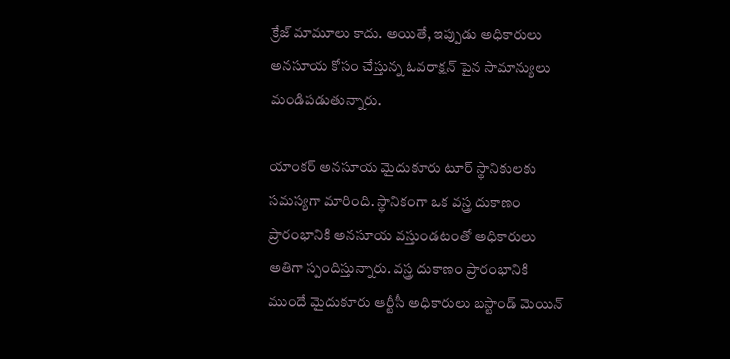క్రేజ్ మామూలు కాదు. అయితే, ఇప్పుడు అధికారులు అనసూయ కోసం చేస్తున్న ఓవరాక్షన్ పైన సామాన్యులు మండిపడుతున్నారు.

యాంకర్ అనసూయ మైదుకూరు టూర్ స్థానికులకు సమస్యగా మారింది. స్థానికంగా ఒక వస్త్ర దుకాణం ప్రారంభానికి అనసూయ వస్తుండటంతో అధికారులు అతిగా స్పందిస్తున్నారు. వస్త్ర దుకాణం ప్రారంభానికి ముందే మైదుకూరు ఆర్టీసీ అధికారులు బస్టాండ్ మెయిన్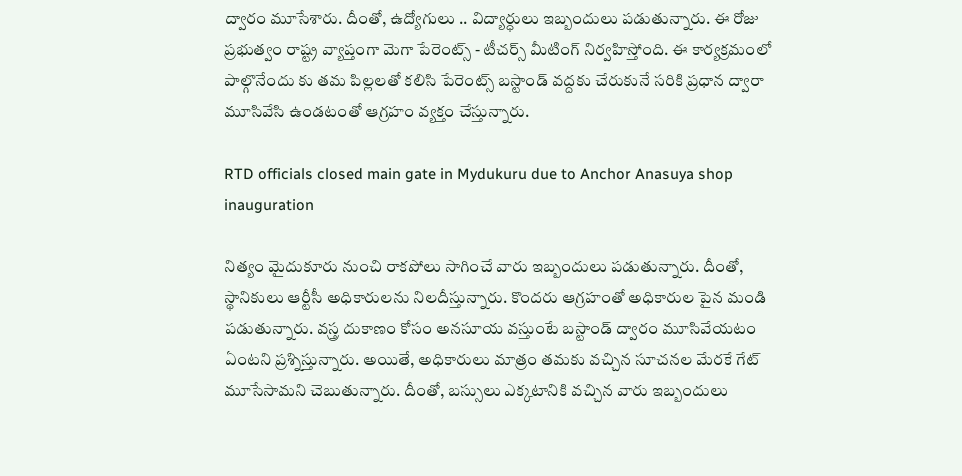ద్వారం మూసేశారు. దీంతో, ఉద్యోగులు .. విద్యార్ధులు ఇబ్బందులు పడుతున్నారు. ఈ రోజు ప్రభుత్వం రాష్ట్ర వ్యాప్తంగా మెగా పేరెంట్స్ - టీచర్స్ మీటింగ్ నిర్వహిస్తోంది. ఈ కార్యక్రమంలో పాల్గొనేందు కు తమ పిల్లలతో కలిసి పేరెంట్స్ బస్టాండ్ వద్దకు చేరుకునే సరికి ప్రధాన ద్వారా మూసివేసి ఉండటంతో ఆగ్రహం వ్యక్తం చేస్తున్నారు.

RTD officials closed main gate in Mydukuru due to Anchor Anasuya shop inauguration

నిత్యం మైదుకూరు నుంచి రాకపోలు సాగించే వారు ఇబ్బందులు పడుతున్నారు. దీంతో, స్థానికులు ఆర్టీసీ అధికారులను నిలదీస్తున్నారు. కొందరు ఆగ్రహంతో అధికారుల పైన మండి పడుతున్నారు. వస్త్ర దుకాణం కోసం అనసూయ వస్తుంటే బస్టాండ్ ద్వారం మూసివేయటం ఏంటని ప్రశ్నిస్తున్నారు. అయితే, అధికారులు మాత్రం తమకు వచ్చిన సూచనల మేరకే గేట్ మూసేసామని చెబుతున్నారు. దీంతో, బస్సులు ఎక్కటానికి వచ్చిన వారు ఇబ్బందులు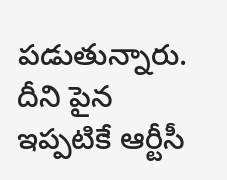పడుతున్నారు. దీని పైన ఇప్పటికే ఆర్టీసీ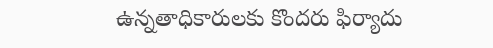ఉన్నతాధికారులకు కొందరు ఫిర్యాదు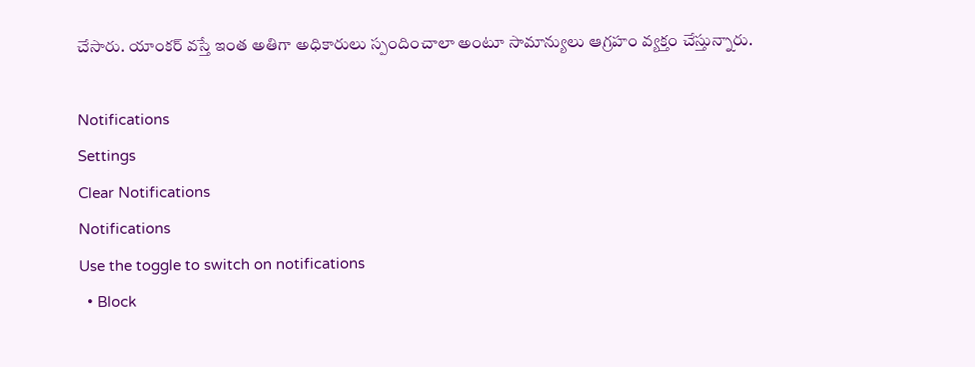చేసారు. యాంకర్ వస్తే ఇంత అతిగా అధికారులు స్పందించాలా అంటూ సామాన్యులు ఆగ్రహం వ్యక్తం చేస్తున్నారు.

Notifications
Settings
Clear Notifications
Notifications
Use the toggle to switch on notifications
  • Block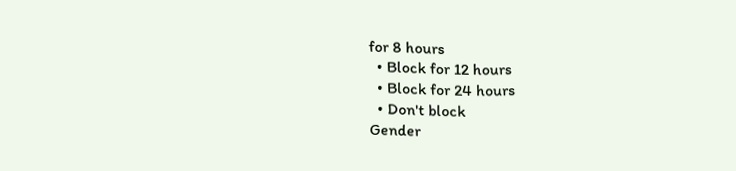for 8 hours
  • Block for 12 hours
  • Block for 24 hours
  • Don't block
Gender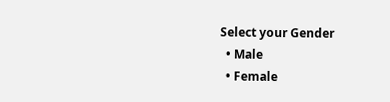Select your Gender
  • Male
  • Female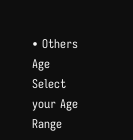• Others
Age
Select your Age Range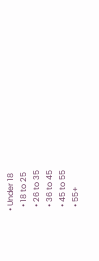• Under 18
  • 18 to 25
  • 26 to 35
  • 36 to 45
  • 45 to 55
  • 55+